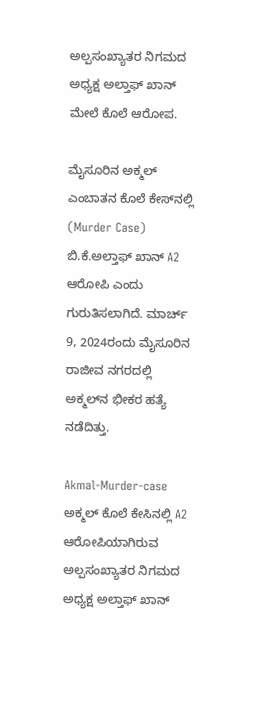ಅಲ್ಪಸಂಖ್ಯಾತರ ನಿಗಮದ ಅಧ್ಯಕ್ಷ ಅಲ್ತಾಫ್‌ ಖಾನ್‌ ಮೇಲೆ ಕೊಲೆ ಆರೋಪ.

ಮೈಸೂರಿನ ಅಕ್ಮಲ್ ಎಂಬಾತನ ಕೊಲೆ ಕೇಸ್‌ನಲ್ಲಿ (Murder Case) ಬಿ.ಕೆ.ಅಲ್ತಾಫ್‌ ಖಾನ್ A2 ಆರೋಪಿ ಎಂದು ಗುರುತಿಸಲಾಗಿದೆ. ಮಾರ್ಚ್ 9, 2024ರಂದು ಮೈಸೂರಿನ ರಾಜೀವ ನಗರದಲ್ಲಿ ಅಕ್ಮಲ್‌ನ ಭೀಕರ ಹತ್ಯೆ ನಡೆದಿತ್ತು.

Akmal-Murder-case
ಅಕ್ಮಲ್ ಕೊಲೆ ಕೇಸಿನಲ್ಲಿ A2 ಆರೋಪಿಯಾಗಿರುವ ಅಲ್ಪಸಂಖ್ಯಾತರ ನಿಗಮದ ಅಧ್ಯಕ್ಷ ಅಲ್ತಾಫ್ ಖಾನ್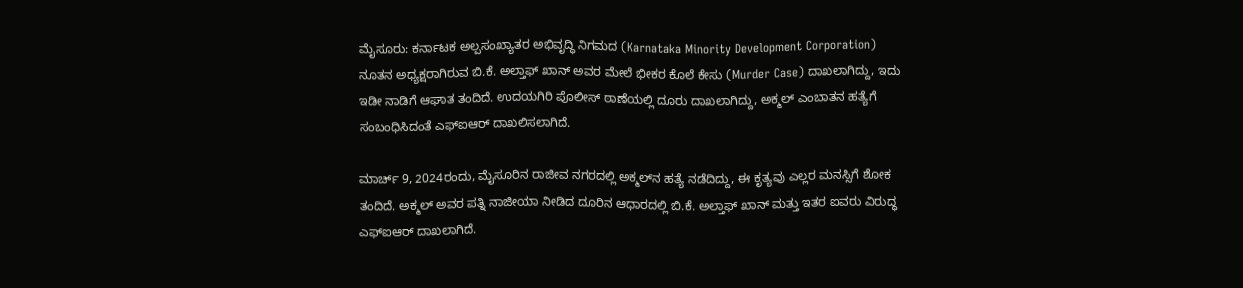ಮೈಸೂರು: ಕರ್ನಾಟಕ ಅಲ್ಪಸಂಖ್ಯಾತರ ಅಭಿವೃದ್ಧಿ ನಿಗಮದ (Karnataka Minority Development Corporation) ನೂತನ ಅಧ್ಯಕ್ಷರಾಗಿರುವ ಬಿ.ಕೆ. ಅಲ್ತಾಫ್ ಖಾನ್ ಅವರ ಮೇಲೆ ಭೀಕರ ಕೊಲೆ ಕೇಸು (Murder Case) ದಾಖಲಾಗಿದ್ದು, ಇದು ಇಡೀ ನಾಡಿಗೆ ಆಘಾತ ತಂದಿದೆ. ಉದಯಗಿರಿ ಪೊಲೀಸ್ ಠಾಣೆಯಲ್ಲಿ ದೂರು ದಾಖಲಾಗಿದ್ದು, ಅಕ್ಮಲ್ ಎಂಬಾತನ ಹತ್ಯೆಗೆ ಸಂಬಂಧಿಸಿದಂತೆ ಎಫ್‌ಐಆರ್ ದಾಖಲಿಸಲಾಗಿದೆ.

ಮಾರ್ಚ್ 9, 2024ರಂದು, ಮೈಸೂರಿನ ರಾಜೀವ ನಗರದಲ್ಲಿ ಅಕ್ಮಲ್‌ನ ಹತ್ಯೆ ನಡೆದಿದ್ದು, ಈ ಕೃತ್ಯವು ಎಲ್ಲರ ಮನಸ್ಸಿಗೆ ಶೋಕ ತಂದಿದೆ. ಅಕ್ಮಲ್ ಅವರ ಪತ್ನಿ ನಾಜೀಯಾ ನೀಡಿದ ದೂರಿನ ಆಧಾರದಲ್ಲಿ ಬಿ.ಕೆ. ಅಲ್ತಾಫ್‌ ಖಾನ್ ಮತ್ತು ಇತರ ಐವರು ವಿರುದ್ಧ ಎಫ್‌ಐಆರ್ ದಾಖಲಾಗಿದೆ.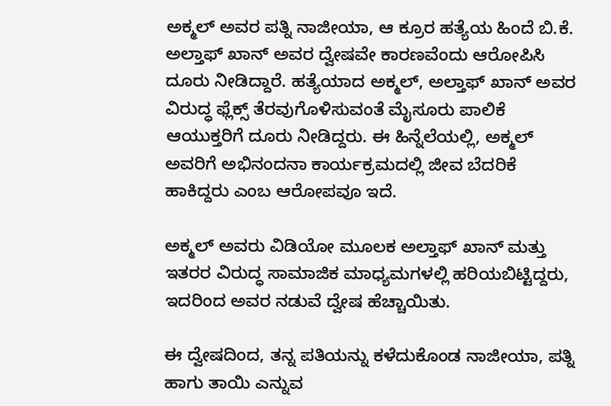ಅಕ್ಮಲ್ ಅವರ ಪತ್ನಿ ನಾಜೀಯಾ, ಆ ಕ್ರೂರ ಹತ್ಯೆಯ ಹಿಂದೆ ಬಿ.ಕೆ. ಅಲ್ತಾಫ್‌ ಖಾನ್ ಅವರ ದ್ವೇಷವೇ ಕಾರಣವೆಂದು ಆರೋಪಿಸಿ ದೂರು ನೀಡಿದ್ದಾರೆ. ಹತ್ಯೆಯಾದ ಅಕ್ಮಲ್, ಅಲ್ತಾಫ್‌ ಖಾನ್ ಅವರ ವಿರುದ್ಧ ಫ್ಲೆಕ್ಸ್ ತೆರವುಗೊಳಿಸುವಂತೆ ಮೈಸೂರು ಪಾಲಿಕೆ ಆಯುಕ್ತರಿಗೆ ದೂರು ನೀಡಿದ್ದರು. ಈ ಹಿನ್ನೆಲೆಯಲ್ಲಿ, ಅಕ್ಮಲ್ ಅವರಿಗೆ ಅಭಿನಂದನಾ ಕಾರ್ಯಕ್ರಮದಲ್ಲಿ ಜೀವ ಬೆದರಿಕೆ ಹಾಕಿದ್ದರು ಎಂಬ ಆರೋಪವೂ ಇದೆ.

ಅಕ್ಮಲ್ ಅವರು ವಿಡಿಯೋ ಮೂಲಕ ಅಲ್ತಾಫ್‌ ಖಾನ್ ಮತ್ತು ಇತರರ ವಿರುದ್ಧ ಸಾಮಾಜಿಕ ಮಾಧ್ಯಮಗಳಲ್ಲಿ ಹರಿಯಬಿಟ್ಟಿದ್ದರು, ಇದರಿಂದ ಅವರ ನಡುವೆ ದ್ವೇಷ ಹೆಚ್ಚಾಯಿತು.

ಈ ದ್ವೇಷದಿಂದ, ತನ್ನ ಪತಿಯನ್ನು ಕಳೆದುಕೊಂಡ ನಾಜೀಯಾ, ಪತ್ನಿ ಹಾಗು ತಾಯಿ ಎನ್ನುವ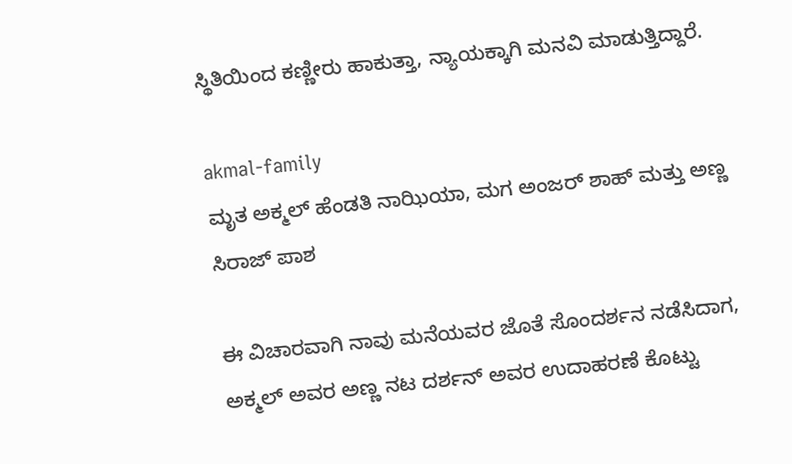ಸ್ಥಿತಿಯಿಂದ ಕಣ್ಣೀರು ಹಾಕುತ್ತಾ, ನ್ಯಾಯಕ್ಕಾಗಿ ಮನವಿ ಮಾಡುತ್ತಿದ್ದಾರೆ.

akmal-family
ಮೃತ ಅಕ್ಮಲ್ ಹೆಂಡತಿ ನಾಝಿಯಾ, ಮಗ ಅಂಜರ್ ಶಾಹ್ ಮತ್ತು ಅಣ್ಣ ಸಿರಾಜ್ ಪಾಶ

ಈ ವಿಚಾರವಾಗಿ ನಾವು ಮನೆಯವರ ಜೊತೆ ಸೊಂದರ್ಶನ ನಡೆಸಿದಾಗ, ಅಕ್ಮಲ್ ಅವರ ಅಣ್ಣ ನಟ ದರ್ಶನ್ ಅವರ ಉದಾಹರಣೆ ಕೊಟ್ಟು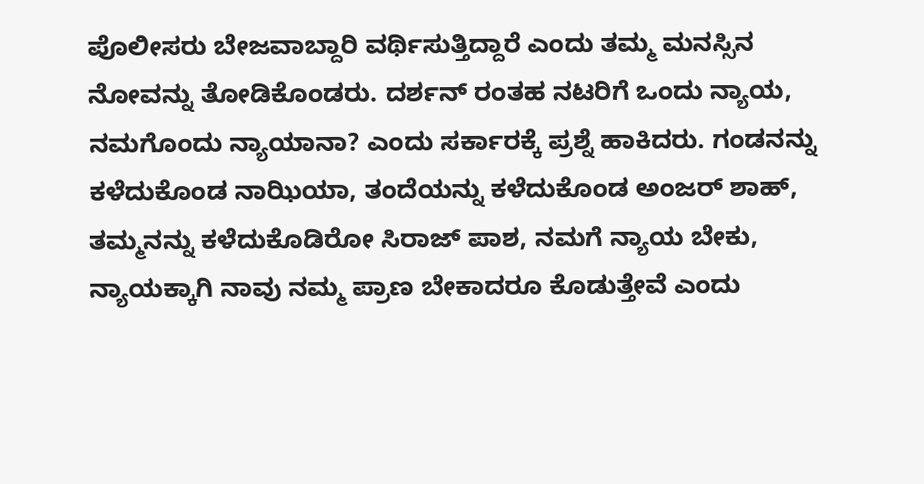ಪೊಲೀಸರು ಬೇಜವಾಬ್ದಾರಿ ವರ್ಥಿಸುತ್ತಿದ್ದಾರೆ ಎಂದು ತಮ್ಮ ಮನಸ್ಸಿನ ನೋವನ್ನು ತೋಡಿಕೊಂಡರು. ದರ್ಶನ್ ರಂತಹ ನಟರಿಗೆ ಒಂದು ನ್ಯಾಯ, ನಮಗೊಂದು ನ್ಯಾಯಾನಾ? ಎಂದು ಸರ್ಕಾರಕ್ಕೆ ಪ್ರಶ್ನೆ ಹಾಕಿದರು. ಗಂಡನನ್ನು ಕಳೆದುಕೊಂಡ ನಾಝಿಯಾ, ತಂದೆಯನ್ನು ಕಳೆದುಕೊಂಡ ಅಂಜರ್ ಶಾಹ್, ತಮ್ಮನನ್ನು ಕಳೆದುಕೊಡಿರೋ ಸಿರಾಜ್ ಪಾಶ, ನಮಗೆ ನ್ಯಾಯ ಬೇಕು, ನ್ಯಾಯಕ್ಕಾಗಿ ನಾವು ನಮ್ಮ ಪ್ರಾಣ ಬೇಕಾದರೂ ಕೊಡುತ್ತೇವೆ ಎಂದು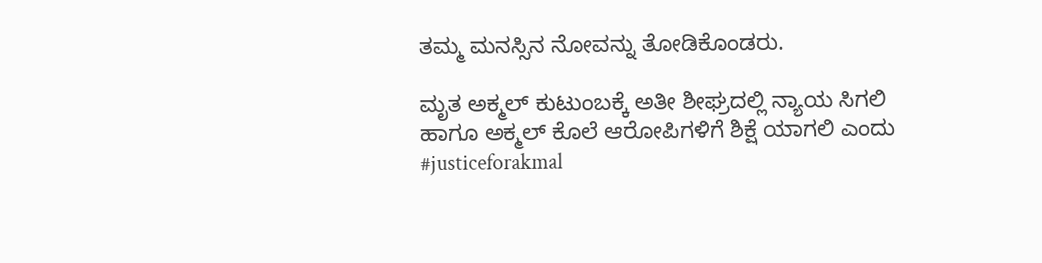ತಮ್ಮ ಮನಸ್ಸಿನ ನೋವನ್ನು ತೋಡಿಕೊಂಡರು.

ಮೃತ ಅಕ್ಮಲ್ ಕುಟುಂಬಕ್ಕೆ ಅತೀ ಶೀಘ್ರದಲ್ಲಿ ನ್ಯಾಯ ಸಿಗಲಿ ಹಾಗೂ ಅಕ್ಮಲ್ ಕೊಲೆ ಆರೋಪಿಗಳಿಗೆ ಶಿಕ್ಷೆ ಯಾಗಲಿ ಎಂದು #justiceforakmal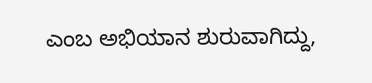ಎಂಬ ಅಭಿಯಾನ ಶುರುವಾಗಿದ್ದು,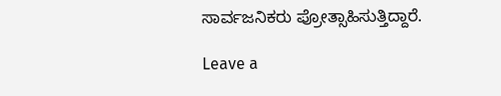ಸಾರ್ವಜನಿಕರು ಪ್ರೋತ್ಸಾಹಿಸುತ್ತಿದ್ದಾರೆ.

Leave a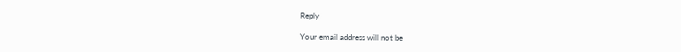Reply

Your email address will not be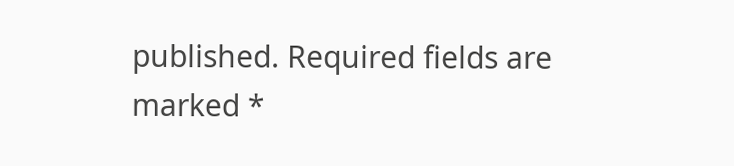published. Required fields are marked *